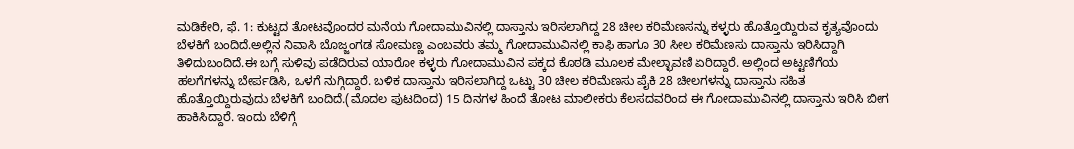ಮಡಿಕೇರಿ, ಫೆ. 1: ಕುಟ್ಟದ ತೋಟವೊಂದರ ಮನೆಯ ಗೋದಾಮುವಿನಲ್ಲಿ ದಾಸ್ತಾನು ಇರಿಸಲಾಗಿದ್ದ 28 ಚೀಲ ಕರಿಮೆಣಸನ್ನು ಕಳ್ಳರು ಹೊತ್ತೊಯ್ದಿರುವ ಕೃತ್ಯವೊಂದು ಬೆಳಕಿಗೆ ಬಂದಿದೆ.ಅಲ್ಲಿನ ನಿವಾಸಿ ಬೊಜ್ಜಂಗಡ ಸೋಮಣ್ಣ ಎಂಬವರು ತಮ್ಮ ಗೋದಾಮುವಿನಲ್ಲಿ ಕಾಫಿ ಹಾಗೂ 30 ಸೀಲ ಕರಿಮೆಣಸು ದಾಸ್ತಾನು ಇರಿಸಿದ್ದಾಗಿ ತಿಳಿದುಬಂದಿದೆ.ಈ ಬಗ್ಗೆ ಸುಳಿವು ಪಡೆದಿರುವ ಯಾರೋ ಕಳ್ಳರು ಗೋದಾಮುವಿನ ಪಕ್ಕದ ಕೊಠಡಿ ಮೂಲಕ ಮೇಲ್ಛಾವಣಿ ಏರಿದ್ದಾರೆ. ಅಲ್ಲಿಂದ ಅಟ್ಟಣಿಗೆಯ ಹಲಗೆಗಳನ್ನು ಬೇರ್ಪಡಿಸಿ, ಒಳಗೆ ನುಗ್ಗಿದ್ದಾರೆ. ಬಳಿಕ ದಾಸ್ತಾನು ಇರಿಸಲಾಗಿದ್ದ ಒಟ್ಟು 30 ಚೀಲ ಕರಿಮೆಣಸು ಪೈಕಿ 28 ಚೀಲಗಳನ್ನು ದಾಸ್ತಾನು ಸಹಿತ ಹೊತ್ತೊಯ್ದಿರುವುದು ಬೆಳಕಿಗೆ ಬಂದಿದೆ.(ಮೊದಲ ಪುಟದಿಂದ) 15 ದಿನಗಳ ಹಿಂದೆ ತೋಟ ಮಾಲೀಕರು ಕೆಲಸದವರಿಂದ ಈ ಗೋದಾಮುವಿನಲ್ಲಿ ದಾಸ್ತಾನು ಇರಿಸಿ ಬೀಗ ಹಾಕಿಸಿದ್ದಾರೆ. ಇಂದು ಬೆಳಿಗ್ಗೆ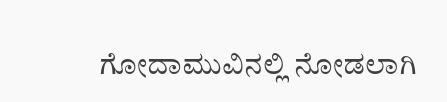ಗೋದಾಮುವಿನಲ್ಲಿ ನೋಡಲಾಗಿ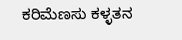ಕರಿಮೆಣಸು ಕಳ್ಳತನ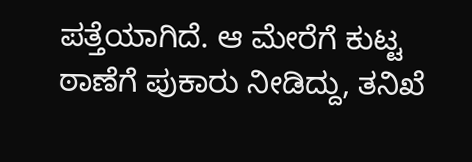ಪತ್ತೆಯಾಗಿದೆ. ಆ ಮೇರೆಗೆ ಕುಟ್ಟ ಠಾಣೆಗೆ ಪುಕಾರು ನೀಡಿದ್ದು, ತನಿಖೆ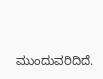ಮುಂದುವರಿದಿದೆ.